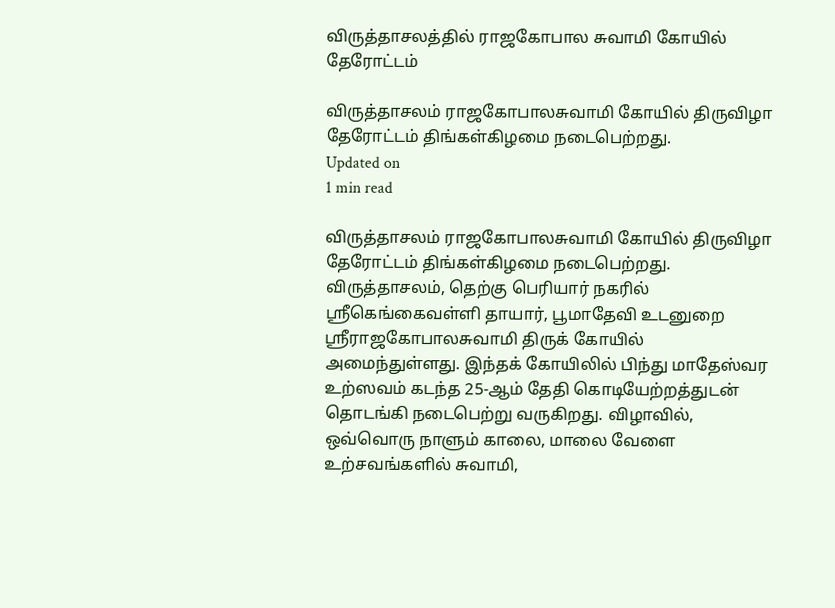விருத்தாசலத்தில் ராஜகோபால சுவாமி கோயில் தேரோட்டம்

விருத்தாசலம் ராஜகோபாலசுவாமி கோயில் திருவிழா தேரோட்டம் திங்கள்கிழமை நடைபெற்றது.
Updated on
1 min read

விருத்தாசலம் ராஜகோபாலசுவாமி கோயில் திருவிழா தேரோட்டம் திங்கள்கிழமை நடைபெற்றது.
விருத்தாசலம், தெற்கு பெரியார் நகரில் ஸ்ரீகெங்கைவள்ளி தாயார், பூமாதேவி உடனுறை ஸ்ரீராஜகோபாலசுவாமி திருக் கோயில் அமைந்துள்ளது. இந்தக் கோயிலில் பிந்து மாதேஸ்வர உற்ஸவம் கடந்த 25-ஆம் தேதி கொடியேற்றத்துடன் தொடங்கி நடைபெற்று வருகிறது. விழாவில், ஒவ்வொரு நாளும் காலை, மாலை வேளை உற்சவங்களில் சுவாமி,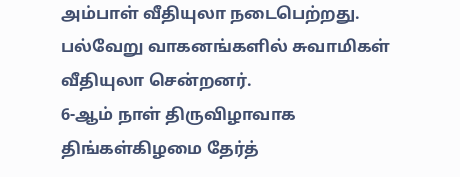அம்பாள் வீதியுலா நடைபெற்றது. பல்வேறு வாகனங்களில் சுவாமிகள் வீதியுலா சென்றனர்.
6-ஆம் நாள் திருவிழாவாக திங்கள்கிழமை தேர்த்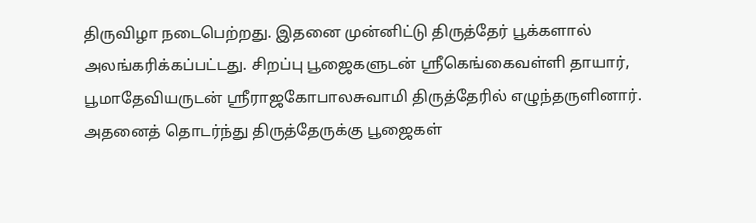திருவிழா நடைபெற்றது. இதனை முன்னிட்டு திருத்தேர் பூக்களால் அலங்கரிக்கப்பட்டது. சிறப்பு பூஜைகளுடன் ஸ்ரீகெங்கைவள்ளி தாயார், பூமாதேவியருடன் ஸ்ரீராஜகோபாலசுவாமி திருத்தேரில் எழுந்தருளினார். அதனைத் தொடர்ந்து திருத்தேருக்கு பூஜைகள்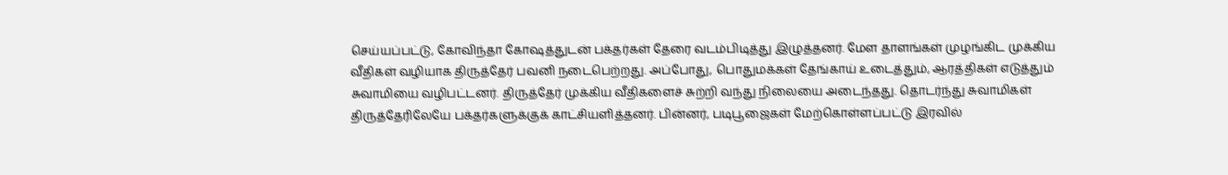செய்யப்பட்டு, கோவிந்தா கோஷத்துடன் பக்தர்கள் தேரை வடம்பிடித்து இழுத்தனர். மேள தாளங்கள் முழங்கிட முக்கிய வீதிகள் வழியாக திருத்தேர் பவனி நடைபெற்றது. அப்போது, பொதுமக்கள் தேங்காய் உடைத்தும், ஆரத்திகள் எடுத்தும் சுவாமியை வழிபட்டனர். திருத்தேர் முக்கிய வீதிகளைச் சுற்றி வந்து நிலையை அடைந்தது. தொடர்ந்து சுவாமிகள் திருத்தேரிலேயே பக்தர்களுக்குக் காட்சியளித்தனர். பின்னர், படிபூஜைகள் மேற்கொள்ளப்பட்டு இரவில்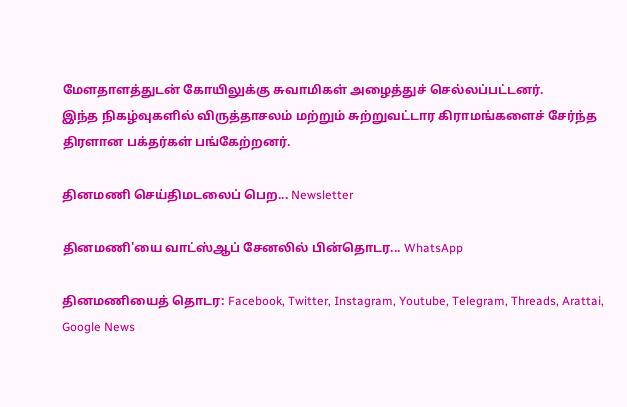மேளதாளத்துடன் கோயிலுக்கு சுவாமிகள் அழைத்துச் செல்லப்பட்டனர்.
இந்த நிகழ்வுகளில் விருத்தாசலம் மற்றும் சுற்றுவட்டார கிராமங்களைச் சேர்ந்த திரளான பக்தர்கள் பங்கேற்றனர்.

தினமணி செய்திமடலைப் பெற... Newsletter

தினமணி'யை வாட்ஸ்ஆப் சேனலில் பின்தொடர... WhatsApp

தினமணியைத் தொடர: Facebook, Twitter, Instagram, Youtube, Telegram, Threads, Arattai, Google News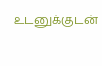உடனுக்குடன்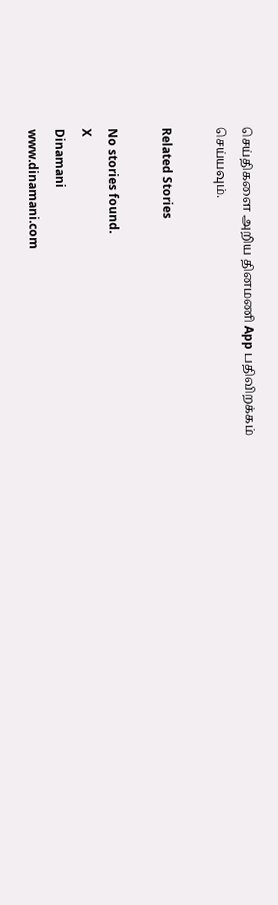செய்திகளை அறிய தினமணி App பதிவிறக்கம் செய்யவும்.

Related Stories

No stories found.
X
Dinamani
www.dinamani.com